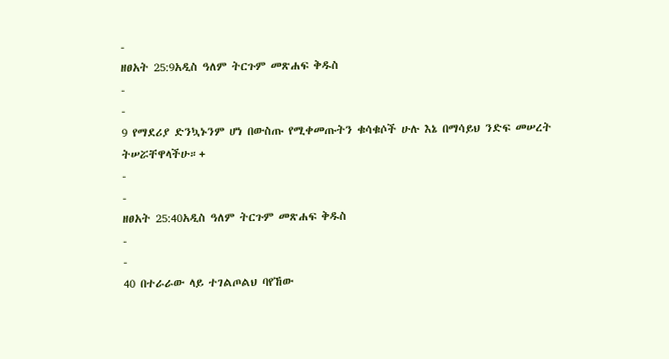-
ዘፀአት 25:9አዲስ ዓለም ትርጉም መጽሐፍ ቅዱስ
-
-
9 የማደሪያ ድንኳኑንም ሆነ በውስጡ የሚቀመጡትን ቁሳቁሶች ሁሉ እኔ በማሳይህ ንድፍ መሠረት ትሠሯቸዋላችሁ።+
-
-
ዘፀአት 25:40አዲስ ዓለም ትርጉም መጽሐፍ ቅዱስ
-
-
40 በተራራው ላይ ተገልጦልህ ባየኸው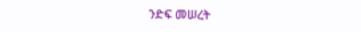ንድፍ መሠረት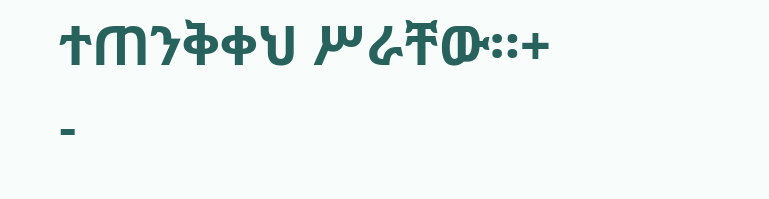ተጠንቅቀህ ሥራቸው።+
-